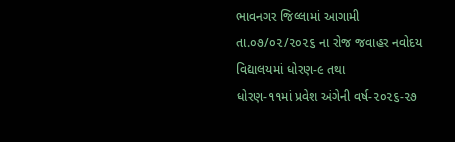ભાવનગર જિલ્લામાં આગામી તા.૦૭/૦૨/૨૦૨૬ ના રોજ જવાહર નવોદય વિદ્યાલયમાં ધોરણ-૯ તથા
ધોરણ-૧૧માં પ્રવેશ અંગેની વર્ષ-૨૦૨૬-૨૭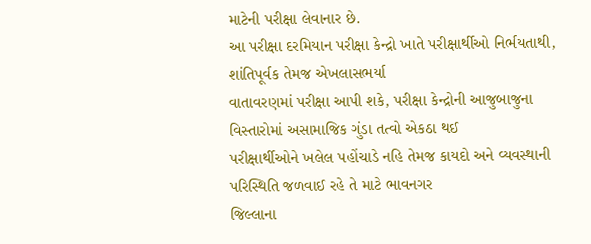માટેની પરીક્ષા લેવાનાર છે.
આ પરીક્ષા દરમિયાન પરીક્ષા કેન્દ્રો ખાતે પરીક્ષાર્થીઓ નિર્ભયતાથી, શાંતિપૂર્વક તેમજ એખલાસભર્યા
વાતાવરણમાં પરીક્ષા આપી શકે, પરીક્ષા કેન્દ્રોની આજુબાજુના વિસ્તારોમાં અસામાજિક ગુંડા તત્વો એકઠા થઈ
પરીક્ષાર્થીઓને ખલેલ પહોંચાડે નહિ તેમજ કાયદો અને વ્યવસ્થાની પરિસ્થિતિ જળવાઈ રહે તે માટે ભાવનગર
જિલ્લાના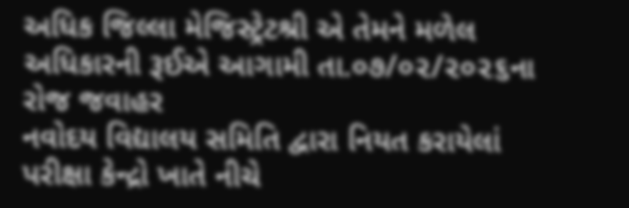અધિક જિલ્લા મેજિસ્ટ્રેટશ્રી એ તેમને મળેલ અધિકારની રૂઈએ આગામી તા.૦૭/૦૨/૨૦૨૬ના રોજ જવાહર
નવોદય વિદ્યાલય સમિતિ દ્વારા નિયત કરાયેલાં પરીક્ષા કેન્દ્રો ખાતે નીચે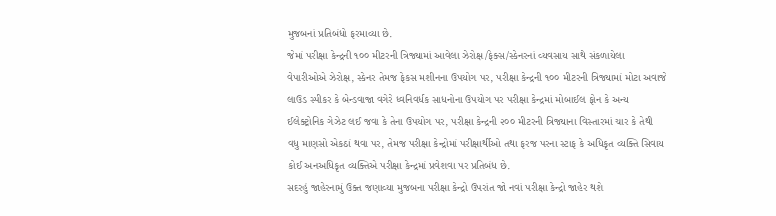મુજબનાં પ્રતિબંધો ફરમાવ્યા છે.
જેમાં પરીક્ષા કેન્દ્રની ૧૦૦ મીટરની ત્રિજ્યામાં આવેલા ઝેરોક્ષ/ફેક્સ/સ્કેનરનાં વ્યવસાય સાથે સંકળાયેલા
વેપારીઓએ ઝેરોક્ષ, સ્કેનર તેમજ ફેકસ મશીનના ઉપયોગ પર, પરીક્ષા કેન્દ્રની ૧૦૦ મીટરની ત્રિજ્યામાં મોટા અવાજે
લાઉડ સ્પીકર કે બેન્ડવાજા વગેરે ધ્વનિવર્ધક સાધનોના ઉપયોગ પર પરીક્ષા કેન્દ્રમાં મોબાઈલ ફોન કે અન્ય
ઈલેક્ટ્રોનિક ગેઝેટ લઈ જવા કે તેના ઉપયોગ પર, પરીક્ષા કેન્દ્રની ૨૦૦ મીટરની ત્રિજ્યાના વિસ્તારમાં ચાર કે તેથી
વધુ માણસો એકઠાં થવા પર, તેમજ પરીક્ષા કેન્દ્રોમાં પરીક્ષાર્થીઓ તથા ફરજ પરના સ્ટાફ કે અધિકૃત વ્યક્તિ સિવાય
કોઈ અનઅધિકૃત વ્યક્તિએ પરીક્ષા કેન્દ્રમાં પ્રવેશવા પર પ્રતિબંધ છે.
સદરહું જાહેરનામું ઉક્ત જણાવ્યા મુજબના પરીક્ષા કેન્દ્રો ઉપરાંત જો નવાં પરીક્ષા કેન્દ્રો જાહેર થશે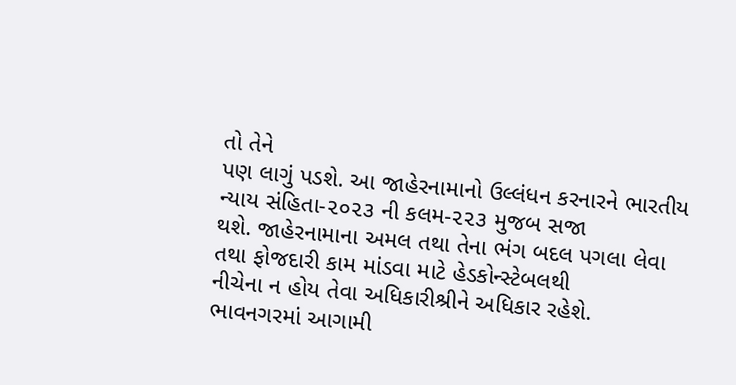તો તેને
પણ લાગું પડશે. આ જાહેરનામાનો ઉલ્લંધન કરનારને ભારતીય ન્યાય સંહિતા-૨૦૨૩ ની કલમ-૨૨૩ મુજબ સજા
થશે. જાહેરનામાના અમલ તથા તેના ભંગ બદલ પગલા લેવા તથા ફોજદારી કામ માંડવા માટે હેડકોન્સ્ટેબલથી
નીચેના ન હોય તેવા અધિકારીશ્રીને અધિકાર રહેશે.
ભાવનગરમાં આગામી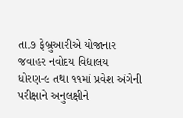તા.૭ ફેબ્રુઆરીએ યોજાનાર જવાહર નવોદય વિદ્યાલય ધોરણ-૯ તથા ૧૧માં પ્રવેશ અંગેની પરીક્ષાને અનુલક્ષીને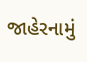જાહેરનામું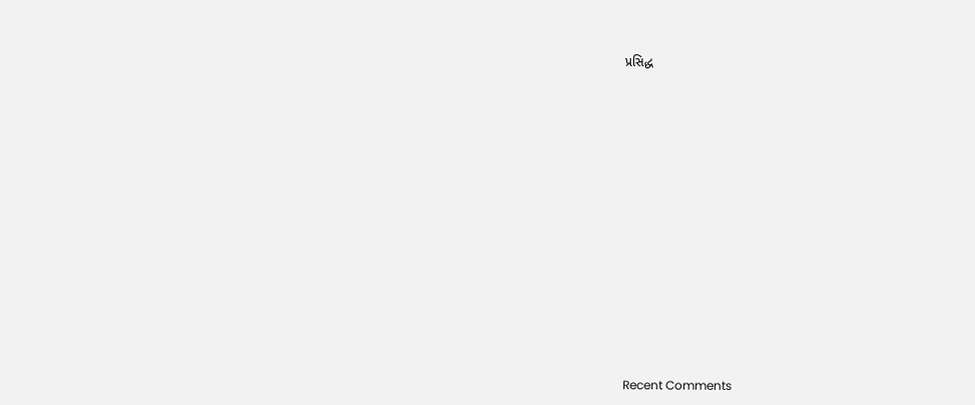પ્રસિદ્ધ


















Recent Comments